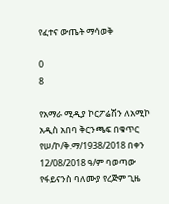የፈተና ውጤት ማሳወቅ

0
8

የአማራ ሚዲያ ኮርፖሬሽን ለአሚኮ አዲስ አበባ ቅርንጫፍ በቁጥር የሠ/ኮ/ቅ.ማ/1938/2018 በቀን 12/08/2018 ዓ/ም ባወጣው የፋይናንስ ባለሙያ የረጅም ጊዜ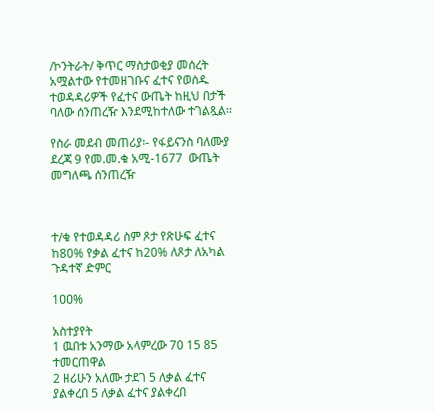/ኮንትራት/ ቅጥር ማስታወቂያ መሰረት አሟልተው የተመዘገቡና ፈተና የወሰዱ ተወዳዳሪዎች የፈተና ውጤት ከዚህ በታች ባለው ሰንጠረዥ እንደሚከተለው ተገልጿል፡፡

የስራ መደብ መጠሪያ፡- የፋይናንስ ባለሙያ ደረጃ 9 የመ.መ.ቁ አሚ-1677  ውጤት  መግለጫ ሰንጠረዥ



ተ/ቁ የተወዳዳሪ ስም ጾታ የጽሁፍ ፈተና ከ80% የቃል ፈተና ከ20% ለጾታ ለአካል ጉዳተኛ ድምር

1ዐዐ%

አስተያየት
1 ዉበቱ አንማው አላምረው 70 15 85 ተመርጠዋል
2 ዘሪሁን አለሙ ታደገ 5 ለቃል ፈተና ያልቀረበ 5 ለቃል ፈተና ያልቀረበ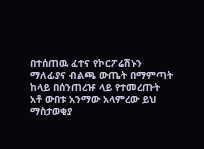በተሰጠዉ ፈተና የኮርፖሬሽኑን ማለፊያና ብልጫ ውጤት በማምጣት ከላይ በሰንጠረዡ ላይ የተመረጡት አቶ ውበቱ አንማው አላምረው ይህ ማስታወቂያ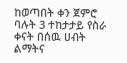ከወጣበት ቀን ጀምሮ ባሉት 3 ተከታታይ የስራ ቀናት በሰዉ ሀብት ልማትና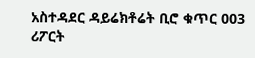አስተዳደር ዳይሬክቶሬት ቢሮ ቁጥር 003 ሪፖርት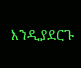እንዲያደርጉ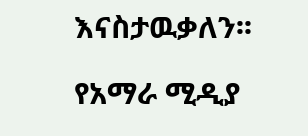እናስታዉቃለን፡፡

የአማራ ሚዲያ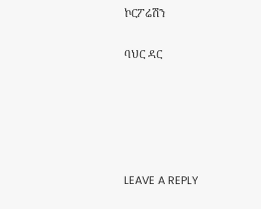ኮርፖሬሽን

ባህር ዳር





LEAVE A REPLY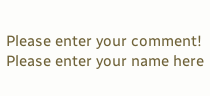Please enter your comment!
Please enter your name here